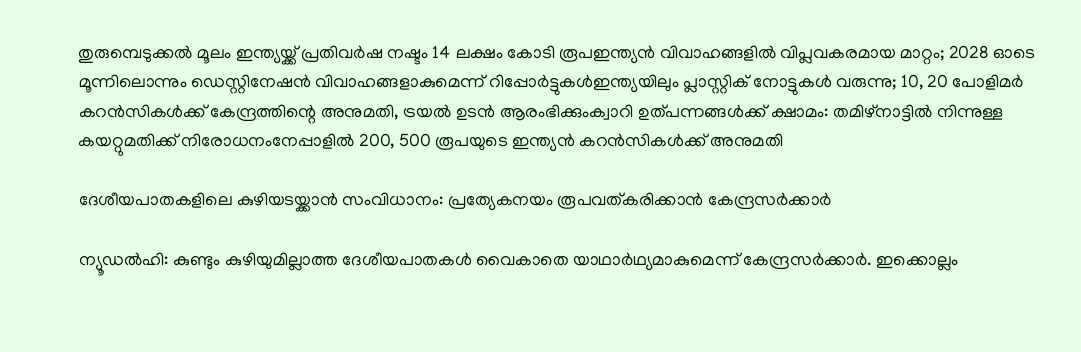തുരുമ്പെടുക്കൽ മൂലം ഇന്ത്യയ്ക്ക് പ്രതിവര്‍ഷ നഷ്ടം 14 ലക്ഷം കോടി രൂപഇന്ത്യൻ വിവാഹങ്ങളിൽ വിപ്ലവകരമായ മാറ്റം; 2028 ഓടെ മൂന്നിലൊന്നും ഡെസ്റ്റിനേഷൻ വിവാഹങ്ങളാകുമെന്ന് റിപ്പോർട്ടുകൾഇന്ത്യയിലും പ്ലാസ്റ്റിക് നോട്ടുകൾ വരുന്നു; 10, 20 പോളിമർ കറൻസികൾക്ക് കേന്ദ്രത്തിന്റെ അനുമതി, ട്രയൽ ഉടൻ ആരംഭിക്കുംക്വാറി ഉത്‌പന്നങ്ങള്‍ക്ക് ക്ഷാമം: തമിഴ്‌നാട്ടില്‍ നിന്നുള്ള കയറ്റുമതിക്ക് നിരോധനംനേപ്പാളിൽ 200, 500 രൂപയുടെ ഇന്ത്യൻ കറൻസികൾക്ക് അനുമതി

ദേശീയപാതകളിലെ കുഴിയടയ്ക്കാൻ സംവിധാനം: പ്രത്യേകനയം രൂപവത്കരിക്കാൻ കേന്ദ്രസർക്കാർ

ന്യൂഡൽഹി: കുണ്ടും കുഴിയുമില്ലാത്ത ദേശീയപാതകൾ വൈകാതെ യാഥാർഥ്യമാകുമെന്ന് കേന്ദ്രസർക്കാർ. ഇക്കൊല്ലം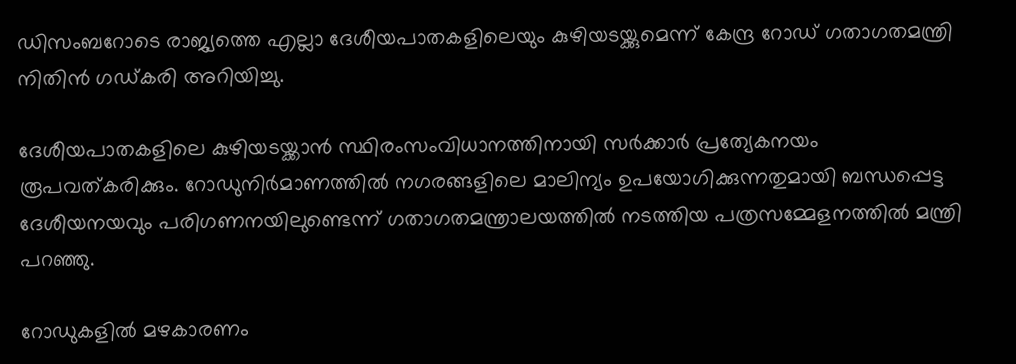ഡിസംബറോടെ രാജ്യത്തെ എല്ലാ ദേശീയപാതകളിലെയും കുഴിയടയ്ക്കുമെന്ന് കേന്ദ്ര റോഡ് ഗതാഗതമന്ത്രി നിതിൻ ഗഡ്കരി അറിയിച്ചു.

ദേശീയപാതകളിലെ കുഴിയടയ്ക്കാൻ സ്ഥിരംസംവിധാനത്തിനായി സർക്കാർ പ്രത്യേകനയം രൂപവത്കരിക്കും. റോഡുനിർമാണത്തിൽ നഗരങ്ങളിലെ മാലിന്യം ഉപയോഗിക്കുന്നതുമായി ബന്ധപ്പെട്ട ദേശീയനയവും പരിഗണനയിലുണ്ടെന്ന് ഗതാഗതമന്ത്രാലയത്തിൽ നടത്തിയ പത്രസമ്മേളനത്തിൽ മന്ത്രി പറഞ്ഞു.

റോഡുകളിൽ മഴകാരണം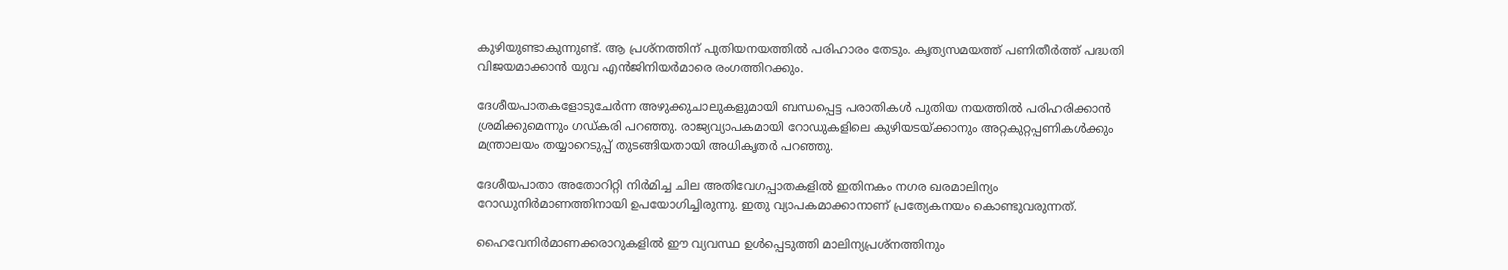കുഴിയുണ്ടാകുന്നുണ്ട്. ആ പ്രശ്നത്തിന് പുതിയനയത്തിൽ പരിഹാരം തേടും. കൃത്യസമയത്ത് പണിതീർത്ത് പദ്ധതി വിജയമാക്കാൻ യുവ എൻജിനിയർമാരെ രംഗത്തിറക്കും.

ദേശീയപാതകളോടുചേർന്ന അഴുക്കുചാലുകളുമായി ബന്ധപ്പെട്ട പരാതികൾ പുതിയ നയത്തിൽ പരിഹരിക്കാൻ ശ്രമിക്കുമെന്നും ഗഡ്കരി പറഞ്ഞു. രാജ്യവ്യാപകമായി റോഡുകളിലെ കുഴിയടയ്ക്കാനും അറ്റകുറ്റപ്പണികൾക്കും മന്ത്രാലയം തയ്യാറെടുപ്പ് തുടങ്ങിയതായി അധികൃതർ പറഞ്ഞു.

ദേശീയപാതാ അതോറിറ്റി നിർമിച്ച ചില അതിവേഗപ്പാതകളിൽ ഇതിനകം നഗര ഖരമാലിന്യം റോഡുനിർമാണത്തിനായി ഉപയോഗിച്ചിരുന്നു. ഇതു വ്യാപകമാക്കാനാണ് പ്രത്യേകനയം കൊണ്ടുവരുന്നത്.

ഹൈവേനിർമാണക്കരാറുകളിൽ ഈ വ്യവസ്ഥ ഉൾപ്പെടുത്തി മാലിന്യപ്രശ്നത്തിനും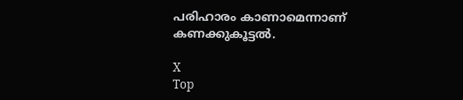പരിഹാരം കാണാമെന്നാണ് കണക്കുകൂട്ടൽ.

X
Top